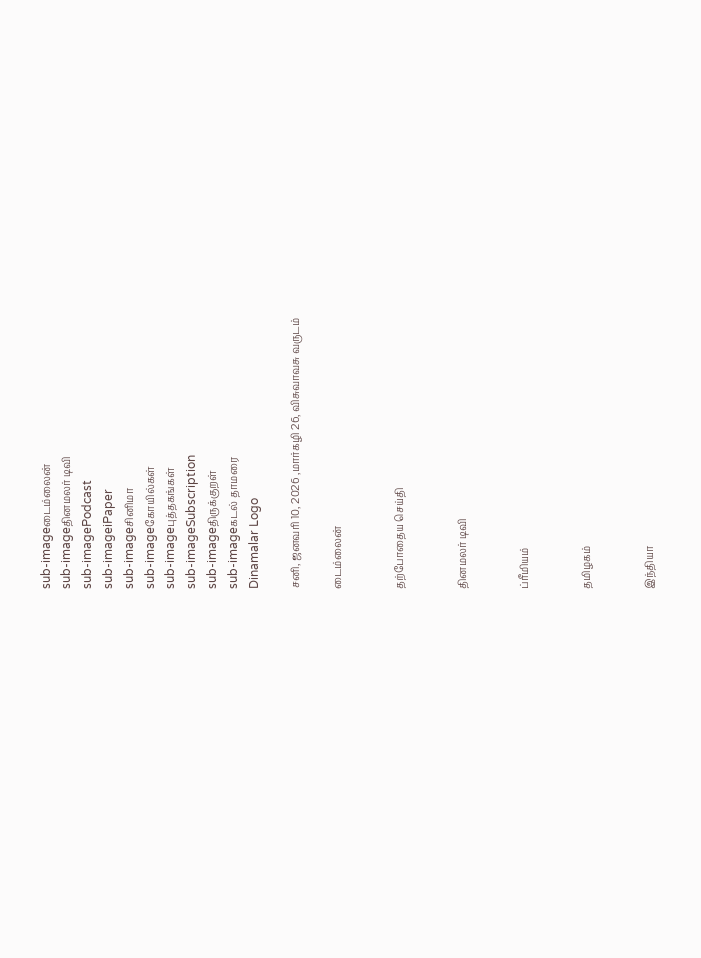sub-imageடைம்லைன்
sub-imageதினமலர் டிவி
sub-imagePodcast
sub-imageiPaper
sub-imageசினிமா
sub-imageகோயில்கள்
sub-imageபுத்தகங்கள்
sub-imageSubscription
sub-imageதிருக்குறள்
sub-imageகடல் தாமரை
Dinamalar Logo

சனி, ஜனவரி 10, 2026 ,மார்கழி 26, விசுவாவசு வருடம்

டைம்லைன்


தற்போதைய செய்தி


தினமலர் டிவி


ப்ரீமியம்


தமிழகம்


இந்தியா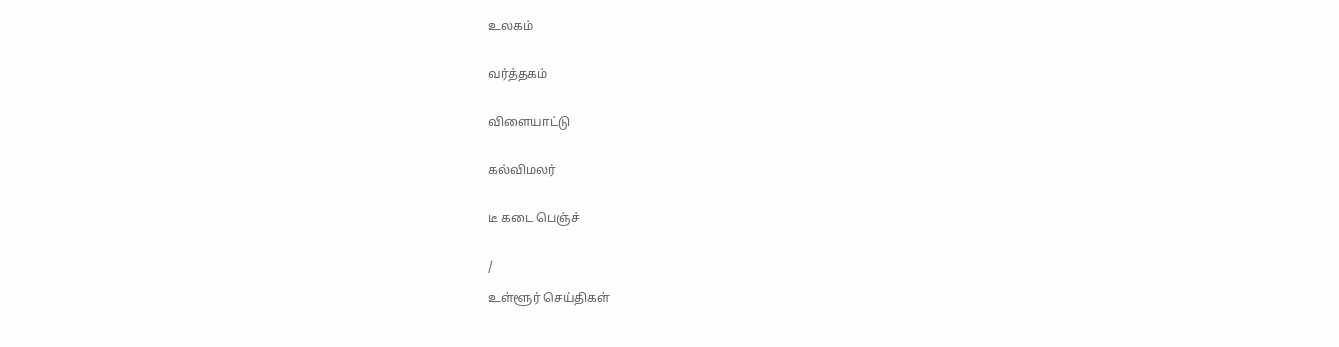உலகம்


வர்த்தகம்


விளையாட்டு


கல்விமலர்


டீ கடை பெஞ்ச்


/

உள்ளூர் செய்திகள்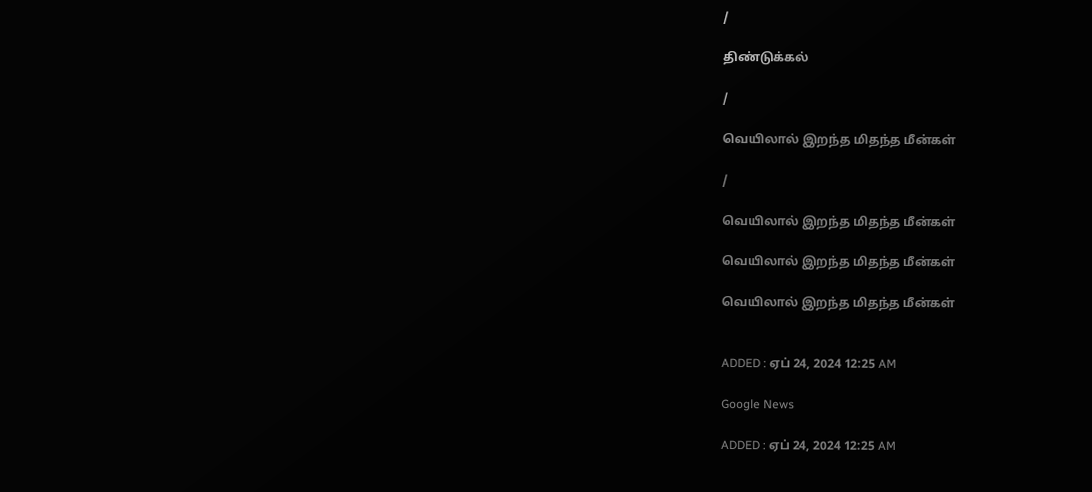/

திண்டுக்கல்

/

வெயிலால் இறந்த மிதந்த மீன்கள்

/

வெயிலால் இறந்த மிதந்த மீன்கள்

வெயிலால் இறந்த மிதந்த மீன்கள்

வெயிலால் இறந்த மிதந்த மீன்கள்


ADDED : ஏப் 24, 2024 12:25 AM

Google News

ADDED : ஏப் 24, 2024 12:25 AM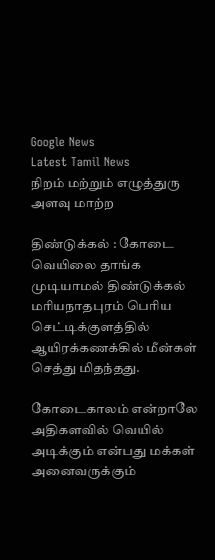Google News
Latest Tamil News
நிறம் மற்றும் எழுத்துரு அளவு மாற்ற

திண்டுக்கல் : கோடை வெயிலை தாங்க முடியாமல் திண்டுக்கல் மரியநாதபுரம் பெரிய செட்டிக்குளத்தில் ஆயிரக்கணக்கில் மீன்கள் செத்து மிதந்தது.

கோடைகாலம் என்றாலே அதிகளவில் வெயில் அடிக்கும் என்பது மக்கள் அனைவருக்கும்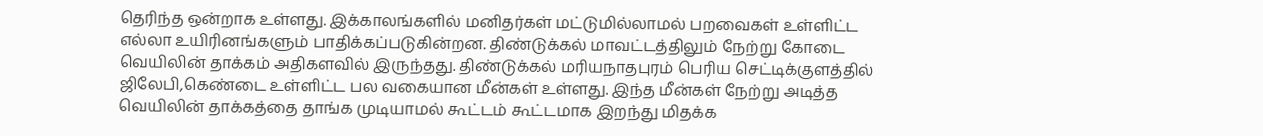தெரிந்த ஒன்றாக உள்ளது. இக்காலங்களில் மனிதர்கள் மட்டுமில்லாமல் பறவைகள் உள்ளிட்ட எல்லா உயிரினங்களும் பாதிக்கப்படுகின்றன. திண்டுக்கல் மாவட்டத்திலும் நேற்று கோடை வெயிலின் தாக்கம் அதிகளவில் இருந்தது. திண்டுக்கல் மரியநாதபுரம் பெரிய செட்டிக்குளத்தில் ஜிலேபி,கெண்டை உள்ளிட்ட பல வகையான மீன்கள் உள்ளது. இந்த மீன்கள் நேற்று அடித்த வெயிலின் தாக்கத்தை தாங்க முடியாமல் கூட்டம் கூட்டமாக இறந்து மிதக்க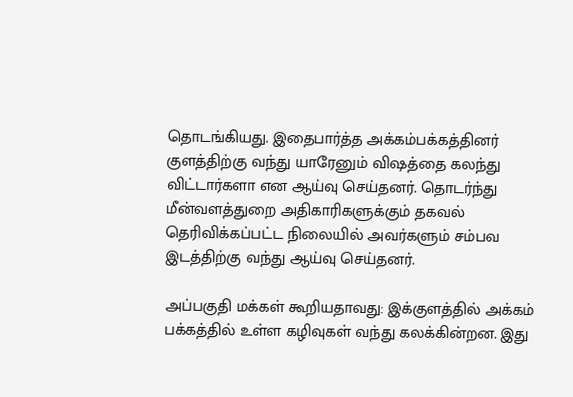தொடங்கியது. இதைபார்த்த அக்கம்பக்கத்தினர் குளத்திற்கு வந்து யாரேனும் விஷத்தை கலந்து விட்டார்களா என ஆய்வு செய்தனர். தொடர்ந்து மீன்வளத்துறை அதிகாரிகளுக்கும் தகவல் தெரிவிக்கப்பட்ட நிலையில் அவர்களும் சம்பவ இடத்திற்கு வந்து ஆய்வு செய்தனர்.

அப்பகுதி மக்கள் கூறியதாவது: இக்குளத்தில் அக்கம் பக்கத்தில் உள்ள கழிவுகள் வந்து கலக்கின்றன. இது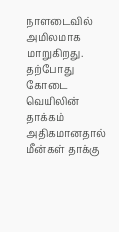நாளடைவில் அமிலமாக மாறுகிறது. தற்போது கோடை வெயிலின் தாக்கம் அதிகமானதால் மீன்கள் தாக்கு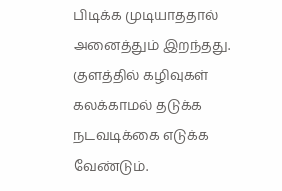பிடிக்க முடியாததால் அனைத்தும் இறந்தது. குளத்தில் கழிவுகள் கலக்காமல் தடுக்க நடவடிக்கை எடுக்க வேண்டும்.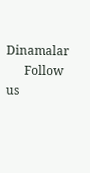Dinamalar
      Follow us